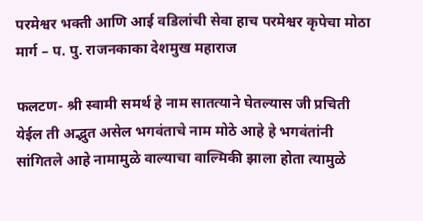परमेश्वर भक्ती आणि आई वडिलांची सेवा हाच परमेश्वर कृपेचा मोठा मार्ग – प. पु. राजनकाका देशमुख महाराज

फलटण- श्री स्वामी समर्थ हे नाम सातत्याने घेतल्यास जी प्रचिती येईल ती अद्भुत असेल भगवंताचे नाम मोठे आहे हे भगवंतांनी सांगितले आहे नामामुळे वाल्याचा वाल्मिकी झाला होता त्यामुळे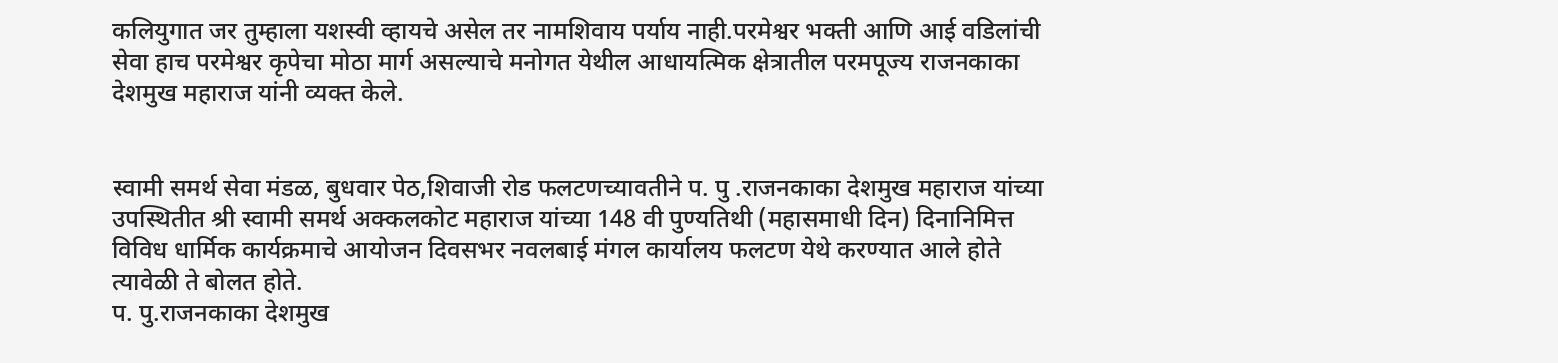कलियुगात जर तुम्हाला यशस्वी व्हायचे असेल तर नामशिवाय पर्याय नाही.परमेश्वर भक्ती आणि आई वडिलांची सेवा हाच परमेश्वर कृपेचा मोठा मार्ग असल्याचे मनोगत येथील आधायत्मिक क्षेत्रातील परमपूज्य राजनकाका देशमुख महाराज यांनी व्यक्त केले.


स्वामी समर्थ सेवा मंडळ, बुधवार पेठ,शिवाजी रोड फलटणच्यावतीने प. पु .राजनकाका देशमुख महाराज यांच्या उपस्थितीत श्री स्वामी समर्थ अक्कलकोट महाराज यांच्या 148 वी पुण्यतिथी (महासमाधी दिन) दिनानिमित्त विविध धार्मिक कार्यक्रमाचे आयोजन दिवसभर नवलबाई मंगल कार्यालय फलटण येथे करण्यात आले होते त्यावेळी ते बोलत होते.
प. पु.राजनकाका देशमुख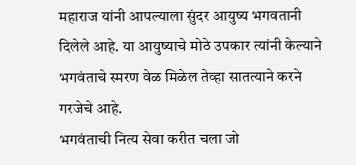महाराज यांनी आपल्याला सुंदर आयुष्य भगवतानी दिलेले आहे. या आयुष्याचे मोठे उपकार त्यांनी केल्याने भगवंताचे स्मरण वेळ मिळेल तेव्हा सातत्याने करने गरजेचे आहे.
भगवंताची नित्य सेवा करीत चला जो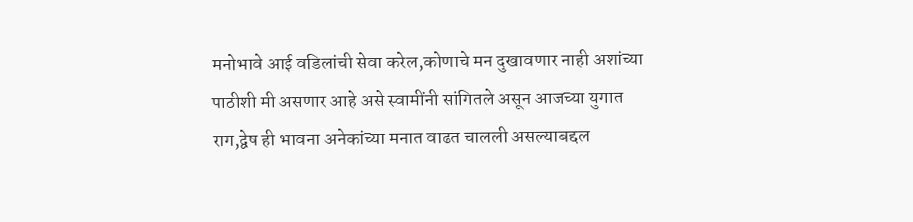मनोभावे आई वडिलांची सेवा करेल,कोणाचे मन दुखावणार नाही अशांच्या पाठीशी मी असणार आहे असे स्वामींनी सांगितले असून आजच्या युगात राग,द्वेष ही भावना अनेकांच्या मनात वाढत चालली असल्याबद्दल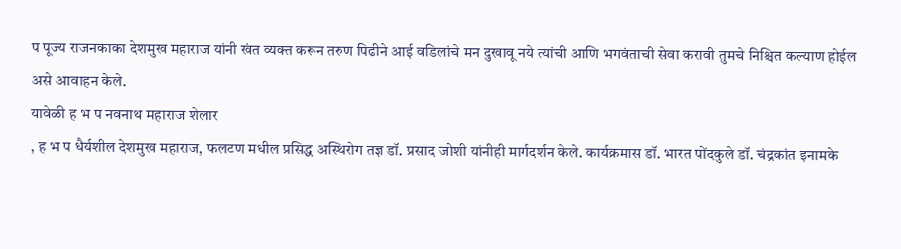प पूज्य राजनकाका देशमुख महाराज यांनी खंत व्यक्त करून तरुण पिढीने आई वडिलांचे मन दुखावू नये त्यांची आणि भगवंताची सेवा करावी तुमचे निश्चित कल्याण होईल असे आवाहन केले.
यावेळी ह भ प नवनाथ महाराज शेलार
, ह भ प धैर्यशील देशमुख महाराज, फलटण मधील प्रसिद्ध अस्थिरोग तज्ञ डॉ. प्रसाद जोशी यांनीही मार्गदर्शन केले. कार्यक्रमास डॉ. भारत पोंदकुले डॉ. चंद्रकांत इनामके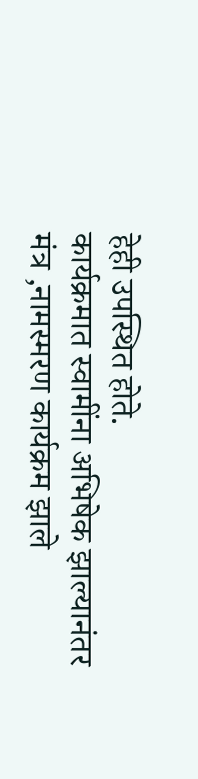हेही उपस्थित होते.
कार्यक्रमात स्वामींना अभिषेक झाल्यानंतर मंत्र ,नामस्मरण कार्यक्रम झाले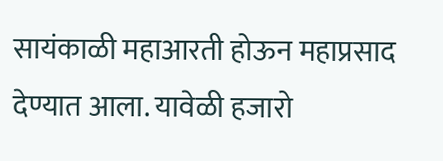सायंकाळी महाआरती होऊन महाप्रसाद देण्यात आला. यावेळी हजारो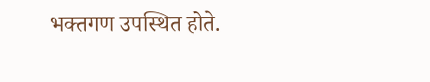भक्तगण उपस्थित होते.